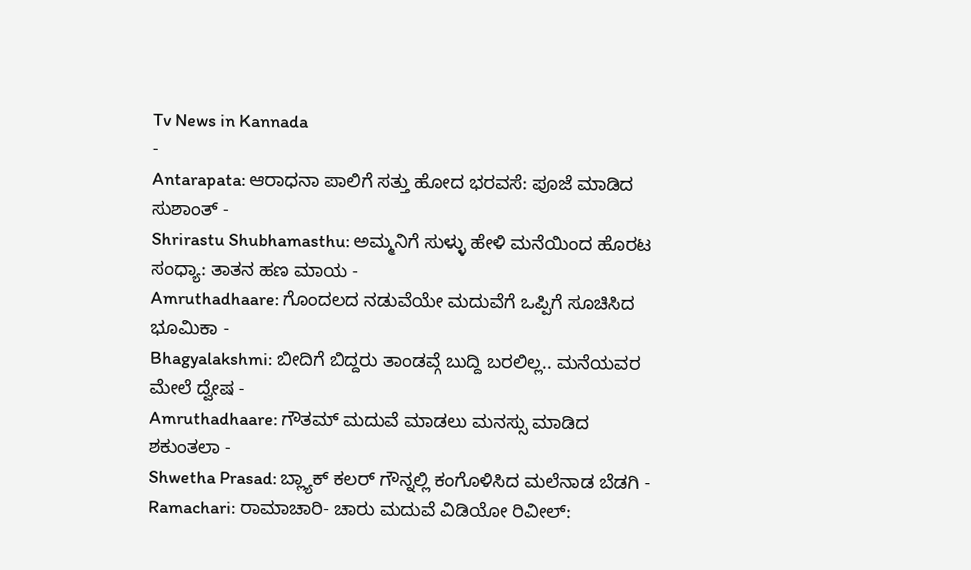Tv News in Kannada
-
Antarapata: ಆರಾಧನಾ ಪಾಲಿಗೆ ಸತ್ತು ಹೋದ ಭರವಸೆ: ಪೂಜೆ ಮಾಡಿದ ಸುಶಾಂತ್ -
Shrirastu Shubhamasthu: ಅಮ್ಮನಿಗೆ ಸುಳ್ಳು ಹೇಳಿ ಮನೆಯಿಂದ ಹೊರಟ ಸಂಧ್ಯಾ: ತಾತನ ಹಣ ಮಾಯ -
Amruthadhaare: ಗೊಂದಲದ ನಡುವೆಯೇ ಮದುವೆಗೆ ಒಪ್ಪಿಗೆ ಸೂಚಿಸಿದ ಭೂಮಿಕಾ -
Bhagyalakshmi: ಬೀದಿಗೆ ಬಿದ್ದರು ತಾಂಡವ್ಗೆ ಬುದ್ದಿ ಬರಲಿಲ್ಲ.. ಮನೆಯವರ ಮೇಲೆ ದ್ವೇಷ -
Amruthadhaare: ಗೌತಮ್ ಮದುವೆ ಮಾಡಲು ಮನಸ್ಸು ಮಾಡಿದ ಶಕುಂತಲಾ -
Shwetha Prasad: ಬ್ಲ್ಯಾಕ್ ಕಲರ್ ಗೌನ್ನಲ್ಲಿ ಕಂಗೊಳಿಸಿದ ಮಲೆನಾಡ ಬೆಡಗಿ -
Ramachari: ರಾಮಾಚಾರಿ- ಚಾರು ಮದುವೆ ವಿಡಿಯೋ ರಿವೀಲ್: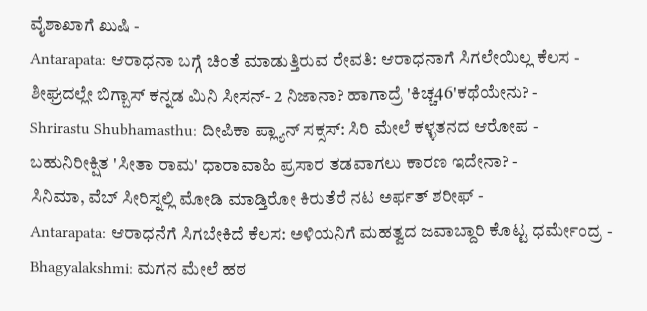ವೈಶಾಖಾಗೆ ಖುಷಿ -
Antarapata: ಆರಾಧನಾ ಬಗ್ಗೆ ಚಿಂತೆ ಮಾಡುತ್ತಿರುವ ರೇವತಿ: ಆರಾಧನಾಗೆ ಸಿಗಲೇಯಿಲ್ಲ ಕೆಲಸ -
ಶೀಘ್ರದಲ್ಲೇ ಬಿಗ್ಬಾಸ್ ಕನ್ನಡ ಮಿನಿ ಸೀಸನ್- 2 ನಿಜಾನಾ? ಹಾಗಾದ್ರೆ 'ಕಿಚ್ಚ46'ಕಥೆಯೇನು? -
Shrirastu Shubhamasthu: ದೀಪಿಕಾ ಪ್ಲ್ಯಾನ್ ಸಕ್ಸಸ್: ಸಿರಿ ಮೇಲೆ ಕಳ್ಳತನದ ಆರೋಪ -
ಬಹುನಿರೀಕ್ಷಿತ 'ಸೀತಾ ರಾಮ' ಧಾರಾವಾಹಿ ಪ್ರಸಾರ ತಡವಾಗಲು ಕಾರಣ ಇದೇನಾ? -
ಸಿನಿಮಾ, ವೆಬ್ ಸೀರಿಸ್ನಲ್ಲಿ ಮೋಡಿ ಮಾಡ್ತಿರೋ ಕಿರುತೆರೆ ನಟ ಅರ್ಫತ್ ಶರೀಫ್ -
Antarapata: ಆರಾಧನೆಗೆ ಸಿಗಬೇಕಿದೆ ಕೆಲಸ: ಅಳಿಯನಿಗೆ ಮಹತ್ವದ ಜವಾಬ್ದಾರಿ ಕೊಟ್ಟ ಧರ್ಮೇಂದ್ರ -
Bhagyalakshmi: ಮಗನ ಮೇಲೆ ಹಠ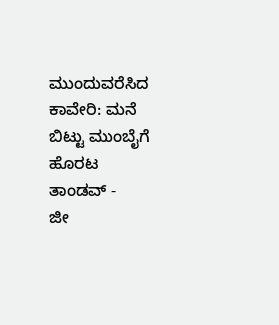ಮುಂದುವರೆಸಿದ ಕಾವೇರಿ: ಮನೆ ಬಿಟ್ಟು ಮುಂಬೈಗೆ ಹೊರಟ ತಾಂಡವ್ -
ಜೀ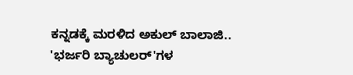ಕನ್ನಡಕ್ಕೆ ಮರಳಿದ ಅಕುಲ್ ಬಾಲಾಜಿ.. 'ಭರ್ಜರಿ ಬ್ಯಾಚುಲರ್'ಗಳ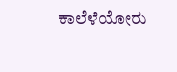ಕಾಲೆಳೆಯೋರು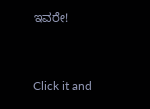ಇವರೇ!


Click it and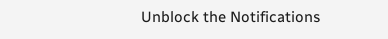Unblock the Notifications